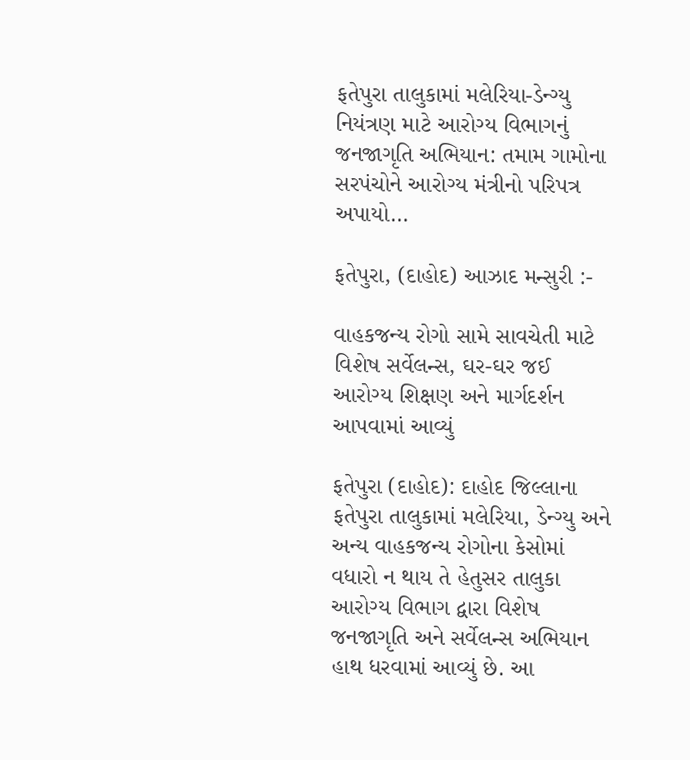ફતેપુરા તાલુકામાં મલેરિયા-ડેન્ગ્યુ નિયંત્રણ માટે આરોગ્ય વિભાગનું જનજાગૃતિ અભિયાન: તમામ ગામોના સરપંચોને આરોગ્ય મંત્રીનો પરિપત્ર અપાયો…

ફતેપુરા, (દાહોદ) આઝાદ મન્સુરી :-

વાહકજન્ય રોગો સામે સાવચેતી માટે વિશેષ સર્વેલન્સ, ઘર-ઘર જઈ આરોગ્ય શિક્ષણ અને માર્ગદર્શન આપવામાં આવ્યું

ફતેપુરા (દાહોદ): દાહોદ જિલ્લાના ફતેપુરા તાલુકામાં મલેરિયા, ડેન્ગ્યુ અને અન્ય વાહકજન્ય રોગોના કેસોમાં વધારો ન થાય તે હેતુસર તાલુકા આરોગ્ય વિભાગ દ્વારા વિશેષ જનજાગૃતિ અને સર્વેલન્સ અભિયાન હાથ ધરવામાં આવ્યું છે. આ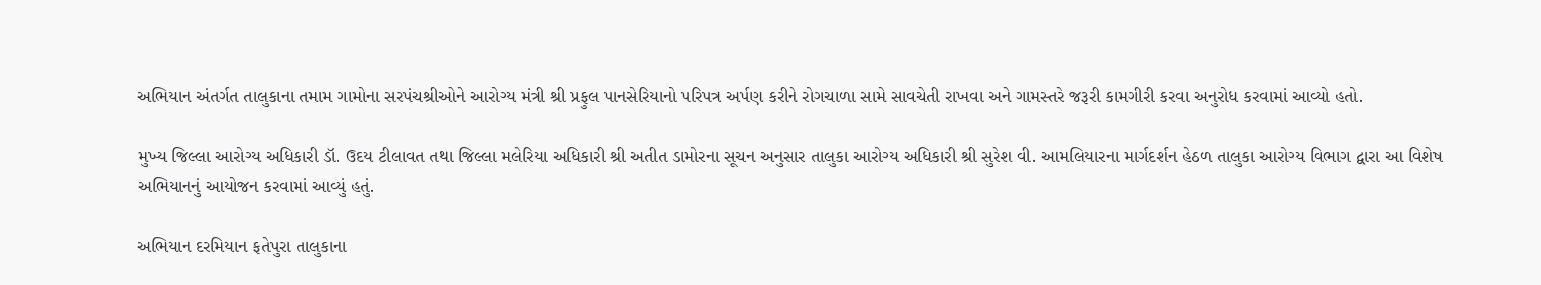અભિયાન અંતર્ગત તાલુકાના તમામ ગામોના સરપંચશ્રીઓને આરોગ્ય મંત્રી શ્રી પ્રફુલ પાનસેરિયાનો પરિપત્ર અર્પણ કરીને રોગચાળા સામે સાવચેતી રાખવા અને ગામસ્તરે જરૂરી કામગીરી કરવા અનુરોધ કરવામાં આવ્યો હતો.

મુખ્ય જિલ્લા આરોગ્ય અધિકારી ડૉ. ઉદય ટીલાવત તથા જિલ્લા મલેરિયા અધિકારી શ્રી અતીત ડામોરના સૂચન અનુસાર તાલુકા આરોગ્ય અધિકારી શ્રી સુરેશ વી. આમલિયારના માર્ગદર્શન હેઠળ તાલુકા આરોગ્ય વિભાગ દ્વારા આ વિશેષ અભિયાનનું આયોજન કરવામાં આવ્યું હતું.

અભિયાન દરમિયાન ફતેપુરા તાલુકાના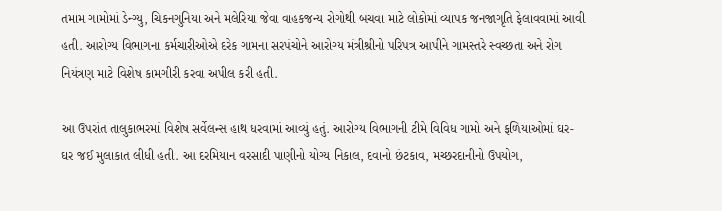તમામ ગામોમાં ડેન્ગ્યુ, ચિકનગુનિયા અને મલેરિયા જેવા વાહકજન્ય રોગોથી બચવા માટે લોકોમાં વ્યાપક જનજાગૃતિ ફેલાવવામાં આવી હતી. આરોગ્ય વિભાગના કર્મચારીઓએ દરેક ગામના સરપંચોને આરોગ્ય મંત્રીશ્રીનો પરિપત્ર આપીને ગામસ્તરે સ્વચ્છતા અને રોગ નિયંત્રણ માટે વિશેષ કામગીરી કરવા અપીલ કરી હતી.

આ ઉપરાંત તાલુકાભરમાં વિશેષ સર્વેલન્સ હાથ ધરવામાં આવ્યું હતું. આરોગ્ય વિભાગની ટીમે વિવિધ ગામો અને ફળિયાઓમાં ઘર-ઘર જઈ મુલાકાત લીધી હતી. આ દરમિયાન વરસાદી પાણીનો યોગ્ય નિકાલ, દવાનો છંટકાવ, મચ્છરદાનીનો ઉપયોગ,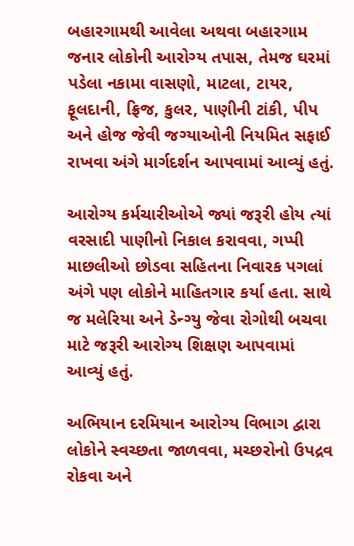બહારગામથી આવેલા અથવા બહારગામ જનાર લોકોની આરોગ્ય તપાસ, તેમજ ઘરમાં પડેલા નકામા વાસણો, માટલા, ટાયર, ફૂલદાની, ફ્રિજ, કુલર, પાણીની ટાંકી, પીપ અને હોજ જેવી જગ્યાઓની નિયમિત સફાઈ રાખવા અંગે માર્ગદર્શન આપવામાં આવ્યું હતું.

આરોગ્ય કર્મચારીઓએ જ્યાં જરૂરી હોય ત્યાં વરસાદી પાણીનો નિકાલ કરાવવા, ગપ્પી માછલીઓ છોડવા સહિતના નિવારક પગલાં અંગે પણ લોકોને માહિતગાર કર્યા હતા. સાથે જ મલેરિયા અને ડેન્ગ્યુ જેવા રોગોથી બચવા માટે જરૂરી આરોગ્ય શિક્ષણ આપવામાં આવ્યું હતું.

અભિયાન દરમિયાન આરોગ્ય વિભાગ દ્વારા લોકોને સ્વચ્છતા જાળવવા, મચ્છરોનો ઉપદ્રવ રોકવા અને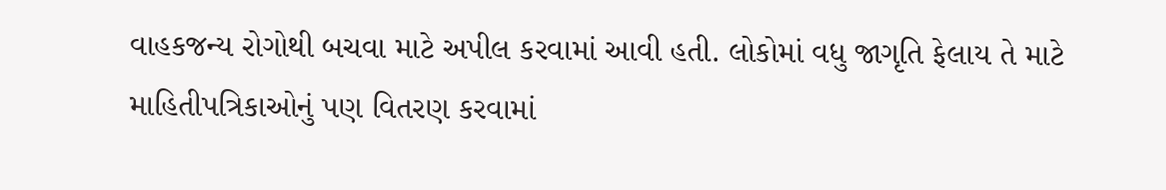વાહકજન્ય રોગોથી બચવા માટે અપીલ કરવામાં આવી હતી. લોકોમાં વધુ જાગૃતિ ફેલાય તે માટે માહિતીપત્રિકાઓનું પણ વિતરણ કરવામાં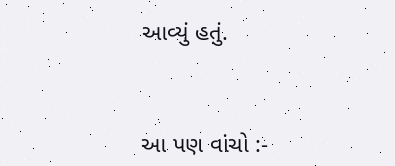આવ્યું હતું.



આ પણ વાંચો :-